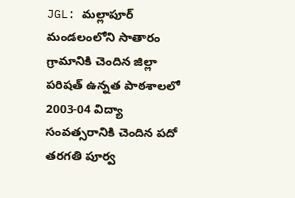JGL: మల్లాపూర్ మండలంలోని సాతారం గ్రామానికి చెందిన జిల్లా పరిషత్ ఉన్నత పాఠశాలలో 2003-04 విద్యా సంవత్సరానికి చెందిన పదో తరగతి పూర్వ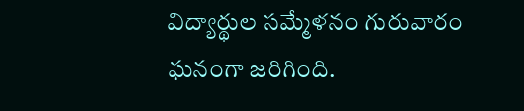విద్యార్థుల సమ్మేళనం గురువారం ఘనంగా జరిగింది.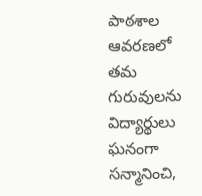పాఠశాల ఆవరణలో తమ గురువులను విద్యార్థులు ఘనంగా సన్మానించి,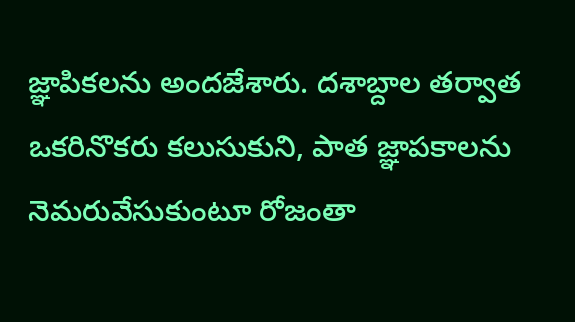జ్ఞాపికలను అందజేశారు. దశాబ్దాల తర్వాత ఒకరినొకరు కలుసుకుని, పాత జ్ఞాపకాలను నెమరువేసుకుంటూ రోజంతా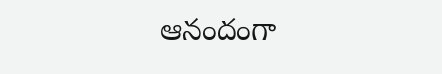ఆనందంగా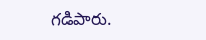గడిపారు.